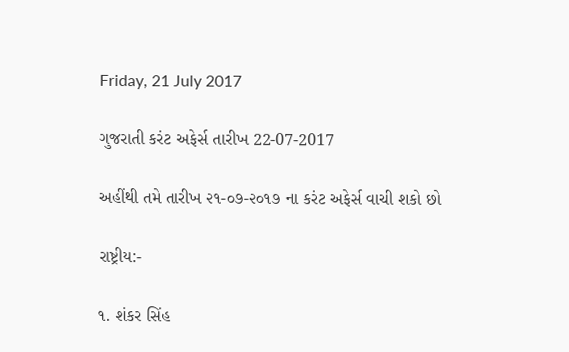Friday, 21 July 2017

ગુજરાતી કરંટ અફેર્સ તારીખ 22-07-2017

અહીંથી તમે તારીખ ૨૧-૦૭-૨૦૧૭ ના કરંટ અફેર્સ વાચી શકો છો

રાષ્ટ્રીય:-

૧. શંકર સિંહ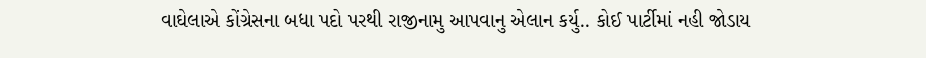વાઘેલાએ કોંગ્રેસના બધા પદો પરથી રાજીનામુ આપવાનુ એલાન કર્યુ.. કોઈ પાર્ટીમાં નહી જોડાય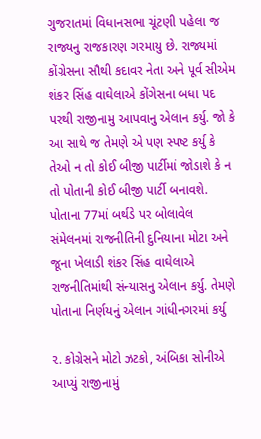ગુજરાતમાં વિધાનસભા ચૂંટણી પહેલા જ રાજ્યનુ રાજકારણ ગરમાયુ છે. રાજ્યમાં કોંગ્રેસના સૌથી કદાવર નેતા અને પૂર્વ સીએમ શંકર સિંહ વાઘેલાએ કોંગેસના બધા પદ પરથી રાજીનામુ આપવાનુ એલાન કર્યુ. જો કે આ સાથે જ તેમણે એ પણ સ્પષ્ટ કર્યુ કે તેઓ ન તો કોઈ બીજી પાર્ટીમાં જોડાશે કે ન તો પોતાની કોઈ બીજી પાર્ટી બનાવશે.
પોતાના 77માં બર્થડે પર બોલાવેલ સંમેલનમાં રાજનીતિની દુનિયાના મોટા અને જૂના ખેલાડી શંકર સિંહ વાઘેલાએ રાજનીતિમાંથી સંન્યાસનુ એલાન કર્યુ. તેમણે પોતાના નિર્ણયનું એલાન ગાંધીનગરમાં કર્યુ

૨. કોગ્રેસને મોટો ઝટકો, અંબિકા સોનીએ આપ્યું રાજીનામું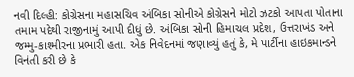નવી દિલ્હી: કોગ્રેસના મહાસચિવ અંબિકા સોનીએ કોગ્રેસને મોટો ઝટકો આપતા પોતાના તમામ પદેથી રાજીનામું આપી દીધું છે. અંબિકા સોની હિમાચલ પ્રદેશ, ઉત્તરાખંડ અને જમ્મુ-કાશ્મીરના પ્રભારી હતા. એક નિવેદનમાં જણાવ્યું હતું કે, મે પાર્ટીના હાઇકમાન્ડને વિનંતી કરી છે કે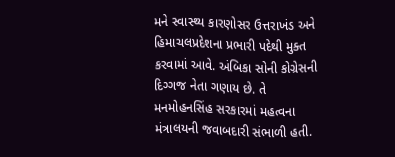મને સ્વાસ્થ્ય કારણોસર ઉત્તરાખંડ અને હિમાચલપ્રદેશના પ્રભારી પદેથી મુક્ત કરવામાં આવે. અંબિકા સોની કોગ્રેસની દિગ્ગજ નેતા ગણાય છે. તે મનમોહનસિંહ સરકારમાં મહત્વના મંત્રાલયની જવાબદારી સંભાળી હતી.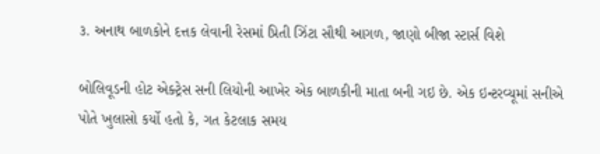૩. અનાથ બાળકોને દત્તક લેવાની રેસમાં પ્રિતી ઝિંટા સૌથી આગળ, જાણો બીજા સ્ટાર્સ વિશે

બોલિવૂડની હોટ એક્ટ્રેસ સની લિયોની આખેર એક બાળકીની માતા બની ગઇ છે. એક ઇન્ટરવ્યૂમાં સનીએ પોતે ખુલાસો કર્યો હતો કે, ગત કેટલાક સમય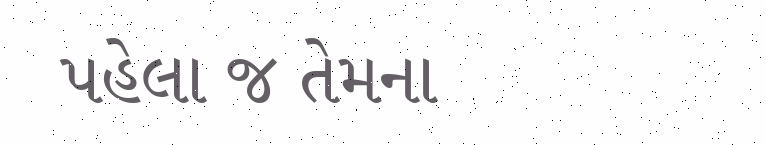પહેલા જ તેમના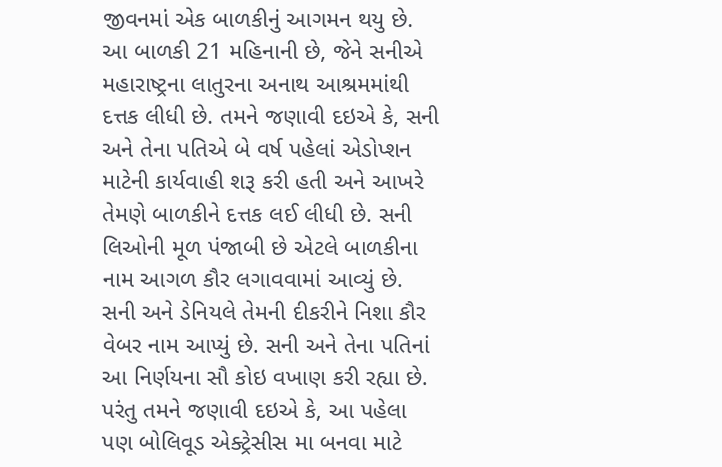જીવનમાં એક બાળકીનું આગમન થયુ છે. આ બાળકી 21 મહિનાની છે, જેને સનીએ મહારાષ્ટ્રના લાતુરના અનાથ આશ્રમમાંથી દત્તક લીધી છે. તમને જણાવી દઇએ કે, સની અને તેના પતિએ બે વર્ષ પહેલાં એડોપ્શન માટેની કાર્યવાહી શરૂ કરી હતી અને આખરે તેમણે બાળકીને દત્તક લઈ લીધી છે. સની લિઓની મૂળ પંજાબી છે એટલે બાળકીના નામ આગળ કૌર લગાવવામાં આવ્યું છે. સની અને ડેનિયલે તેમની દીકરીને નિશા કૌર વેબર નામ આપ્યું છે. સની અને તેના પતિનાં આ નિર્ણયના સૌ કોઇ વખાણ કરી રહ્યા છે. પરંતુ તમને જણાવી દઇએ કે, આ પહેલા પણ બોલિવૂડ એક્ટ્રેસીસ મા બનવા માટે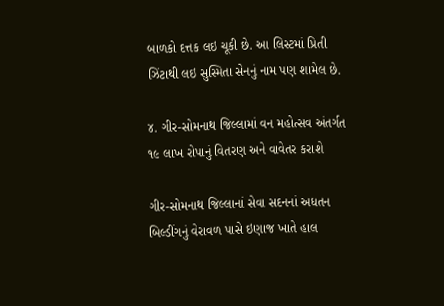બાળકો દત્તક લઇ ચૂકી છે. આ લિસ્ટમાં પ્રિતી ઝિંટાથી લઇ સુસ્મિતા સેનનું નામ પણ શામેલ છે.

૪. ગીર-સોમનાથ જિલ્લામાં વન મહોત્સવ અંતર્ગત ૧૯ લાખ રોપાનું વિતરણ અને વાવેતર કરાશે

ગીર-સોમનાથ જિલ્લાનાં સેવા સદનનાં અધતન બિલ્ડીંગનું વેરાવળ પાસે ઇણાજ ખાતે હાલ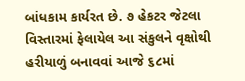બાંધકામ કાર્યરત છે. ૭ હેકટર જેટલા વિસ્તારમાં ફેલાયેલ આ સંકુલને વૃક્ષોથી હરીયાળું બનાવવાં આજે ૬૮માં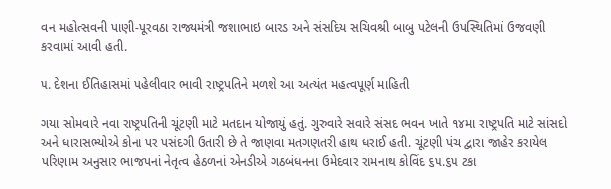વન મહોત્સવની પાણી-પૂરવઠા રાજ્યમંત્રી જશાભાઇ બારડ અને સંસદિય સચિવશ્રી બાબુ પટેલની ઉપસ્થિતિમાં ઉજવણી કરવામાં આવી હતી.

૫. દેશના ઈતિહાસમાં પહેલીવાર ભાવી રાષ્ટ્રપતિને મળશે આ અત્યંત મહત્વપૂર્ણ માહિતી

ગયા સોમવારે નવા રાષ્ટ્રપતિની ચૂંટણી માટે મતદાન યોજાયું હતું. ગુરુવારે સવારે સંસદ ભવન ખાતે ૧૪મા રાષ્ટ્રપતિ માટે સાંસદો અને ધારાસભ્યોએ કોના પર પસંદગી ઉતારી છે તે જાણવા મતગણતરી હાથ ધરાઈ હતી. ચૂંટણી પંચ દ્વારા જાહેર કરાયેલ પરિણામ અનુસાર ભાજપનાં નેતૃત્વ હેઠળનાં એનડીએ ગઠબંધનના ઉમેદવાર રામનાથ કોવિંદ ૬૫.૬૫ ટકા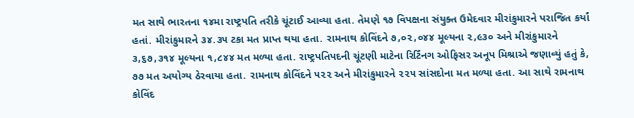મત સાથે ભારતના ૧૪મા રાષ્ટ્રપતિ તરીકે ચૂંટાઈ આવ્યા હતા. તેમણે ૧૭ વિપક્ષના સંયુક્ત ઉમેદવાર મીરાંકુમારને પરાજિત કર્યાં હતાં. મીરાંકુમારને ૩૪.૩૫ ટકા મત પ્રાપ્ત થયા હતા. રામનાથ કોવિંદને ૭,૦૨,૦૪૪ મૂલ્યના ૨,૯૩૦ અને મીરાંકુમારને ૩,૬૭,૩૧૪ મૂલ્યના ૧,૮૪૪ મત મળ્યા હતા. રાષ્ટ્રપતિપદની ચૂંટણી માટેના રિર્ટિંનગ ઓફિસર અનૂપ મિશ્રાએ જણાવ્યું હતું કે, ૭૭ મત અયોગ્ય ઠેરવાયા હતા. રામનાથ કોવિંદને ૫૨૨ અને મીરાંકુમારને ૨૨૫ સાંસદોના મત મળ્યા હતા. આ સાથે રામનાથ કોવિંદ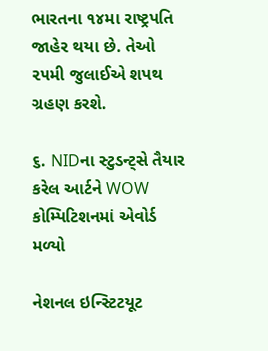ભારતના ૧૪મા રાષ્ટ્રપતિ જાહેર થયા છે. તેઓ ૨૫મી જુલાઈએ શપથ ગ્રહણ કરશે.

૬. NIDના સ્ટુડન્ટ્સે તૈયાર કરેલ આર્ટને WOW કોમ્પિટિશનમાં એવોર્ડ મળ્યો

નેશનલ ઇન્સ્ટિટયૂટ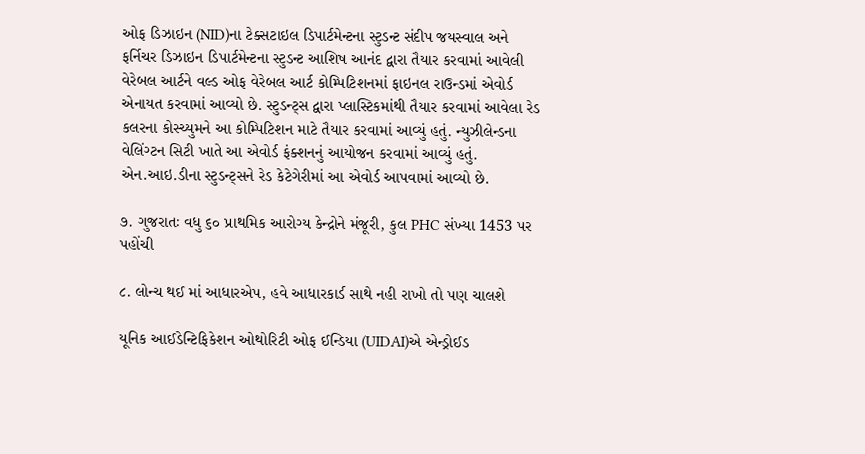ઓફ ડિઝાઇન (NID)ના ટેક્સટાઇલ ડિપાર્ટમેન્ટના સ્ટુડન્ટ સંદીપ જયસ્વાલ અને ફર્નિચર ડિઝાઇન ડિપાર્ટમેન્ટના સ્ટુડન્ટ આશિષ આનંદ દ્વારા તૈયાર કરવામાં આવેલી વેરેબલ આર્ટને વલ્ડ ઓફ વેરેબલ આર્ટ કોમ્પિટિશનમાં ફાઇનલ રાઉન્ડમાં એવોર્ડ એનાયત કરવામાં આવ્યો છે. સ્ટુડન્ટ્સ દ્વારા પ્લાસ્ટિકમાંથી તૈયાર કરવામાં આવેલા રેડ કલરના કોસ્ચ્યુમને આ કોમ્પિટિશન માટે તૈયાર કરવામાં આવ્યું હતું. ન્યુઝીલેન્ડના વેલિંગ્ટન સિટી ખાતે આ એવોર્ડ ફંક્શનનું આયોજન કરવામાં આવ્યું હતું. એન.આઇ.ડીના સ્ટુડન્ટ્સને રેડ કેટેગેરીમાં આ એવોર્ડ આપવામાં આવ્યો છે.

૭. ગુજરાતઃ વધુ ૬૦ પ્રાથમિક આરોગ્ય કેન્દ્રોને મંજૂરી, કુલ PHC સંખ્યા 1453 પર પહોંચી

૮. લોન્ચ થઈ માં આધારએપ, હવે આધારકાર્ડ સાથે નહી રાખો તો પણ ચાલશે

યૂનિક આઈડેન્ટિફિકેશન ઓથોરિટી ઓફ ઈન્ડિયા (UIDAI)એ એન્ડ્રોઈડ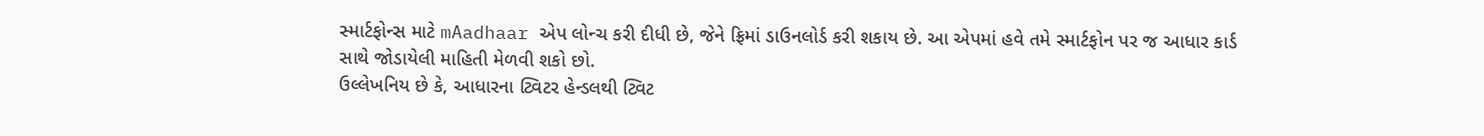સ્માર્ટફોન્સ માટે mAadhaar એપ લોન્ચ કરી દીધી છે, જેને ફ્રિમાં ડાઉનલોર્ડ કરી શકાય છે. આ એપમાં હવે તમે સ્માર્ટફોન પર જ આધાર કાર્ડ સાથે જોડાયેલી માહિતી મેળવી શકો છો.
ઉલ્લેખનિય છે કે, આધારના ટ્વિટર હેન્ડલથી ટ્વિટ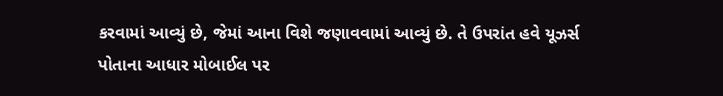કરવામાં આવ્યું છે, જેમાં આના વિશે જણાવવામાં આવ્યું છે. તે ઉપરાંત હવે યૂઝર્સ પોતાના આધાર મોબાઈલ પર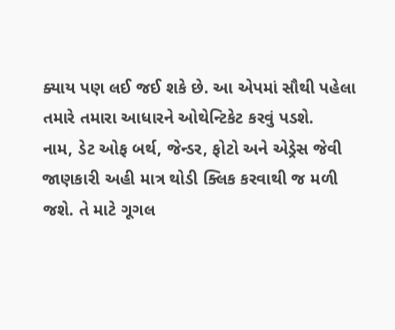ક્યાય પણ લઈ જઈ શકે છે. આ એપમાં સૌથી પહેલા તમારે તમારા આધારને ઓથેન્ટિકેટ કરવું પડશે.
નામ, ડેટ ઓફ બર્થ, જેન્ડર, ફોટો અને એડ્રેસ જેવી જાણકારી અહી માત્ર થોડી ક્લિક કરવાથી જ મળી જશે. તે માટે ગૂગલ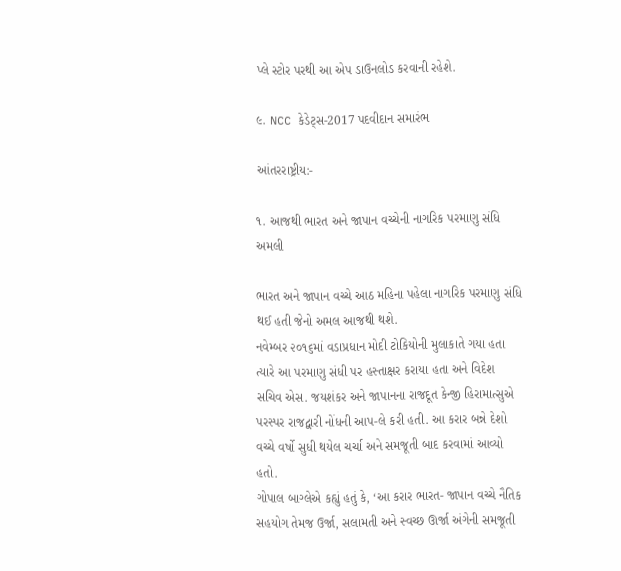પ્લે સ્ટોર પરથી આ એપ ડાઉનલોડ કરવાની રહેશે.

૯. NCC કેડેટ્સ-2017 પદવીદાન સમારંભ

આંતરરાષ્ટ્રીય:-

૧. આજથી ભારત અને જાપાન વચ્ચેની નાગરિક પરમાણુ સંધિ અમલી

ભારત અને જાપાન વચ્ચે આઠ મહિના પહેલા નાગરિક પરમાણુ સંધિ થઈ હતી જેનો અમલ આજથી થશે.
નવેમ્બર ૨૦૧૬માં વડાપ્રધાન મોદી ટોકિયોની મુલાકાતે ગયા હતા ત્યારે આ પરમાણુ સંધી પર હસ્તાક્ષર કરાયા હતા અને વિદેશ સચિવ એસ. જયશંકર અને જાપાનના રાજદૂત કેન્જી હિરામાત્સુએ પરસ્પર રાજદ્વારી નોંધની આપ-લે કરી હતી. આ કરાર બન્ને દેશો વચ્ચે વર્ષો સુધી થયેલ ચર્ચા અને સમજૂતી બાદ કરવામાં આવ્યો હતો.
ગોપાલ બાગ્લેએ કહ્યું હતું કે, ‘આ કરાર ભારત- જાપાન વચ્ચે નૈતિક સહયોગ તેમજ ઉર્જા, સલામતી અને સ્વચ્છ ઊર્જા અંગેની સમજૂતી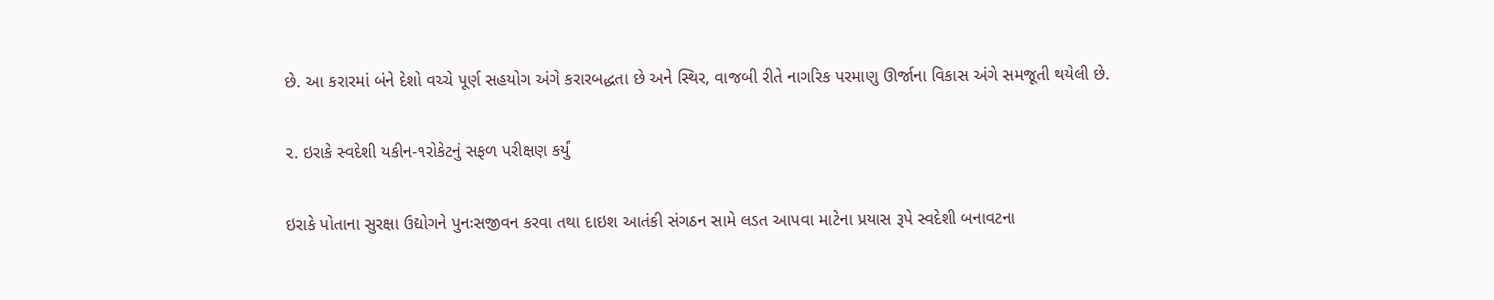છે. આ કરારમાં બંને દેશો વચ્ચે પૂર્ણ સહયોગ અંગે કરારબદ્ધતા છે અને સ્થિર, વાજબી રીતે નાગરિક પરમાણુ ઊર્જાના વિકાસ અંગે સમજૂતી થયેલી છે.

૨. ઇરાકે સ્વદેશી યકીન-૧રોકેટનું સફળ પરીક્ષણ કર્યું

ઇરાકે પોતાના સુરક્ષા ઉદ્યોગને પુનઃસજીવન કરવા તથા દાઇશ આતંકી સંગઠન સામે લડત આપવા માટેના પ્રયાસ રૂપે સ્વદેશી બનાવટના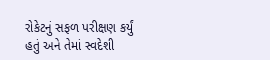રોકેટનું સફળ પરીક્ષણ કર્યું હતું અને તેમાં સ્વદેશી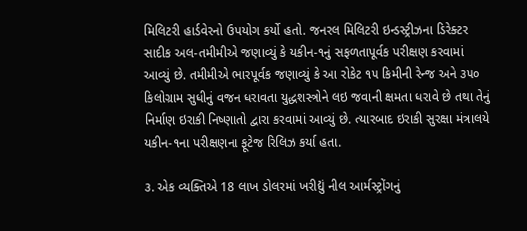મિલિટરી હાર્ડવેરનો ઉપયોગ કર્યો હતો. જનરલ મિલિટરી ઇન્ડસ્ટ્રીઝના ડિરેક્ટર સાદીક અલ-તમીમીએ જણાવ્યું કે યકીન-૧નું સફળતાપૂર્વક પરીક્ષણ કરવામાં આવ્યું છે. તમીમીએ ભારપૂર્વક જણાવ્યું કે આ રોકેટ ૧૫ કિમીની રેન્જ અને ૩૫૦ કિલોગ્રામ સુધીનું વજન ધરાવતા યુદ્ધશસ્ત્રોને લઇ જવાની ક્ષમતા ધરાવે છે તથા તેનું નિર્માણ ઇરાકી નિષ્ણાતો દ્વારા કરવામાં આવ્યું છે. ત્યારબાદ ઇરાકી સુરક્ષા મંત્રાલયે યકીન-૧ના પરીક્ષણના ફૂટેજ રિલિઝ કર્યા હતા.

૩. એક વ્યક્તિએ 18 લાખ ડોલરમાં ખરીદ્યું નીલ આર્મસ્ટ્રોંગનું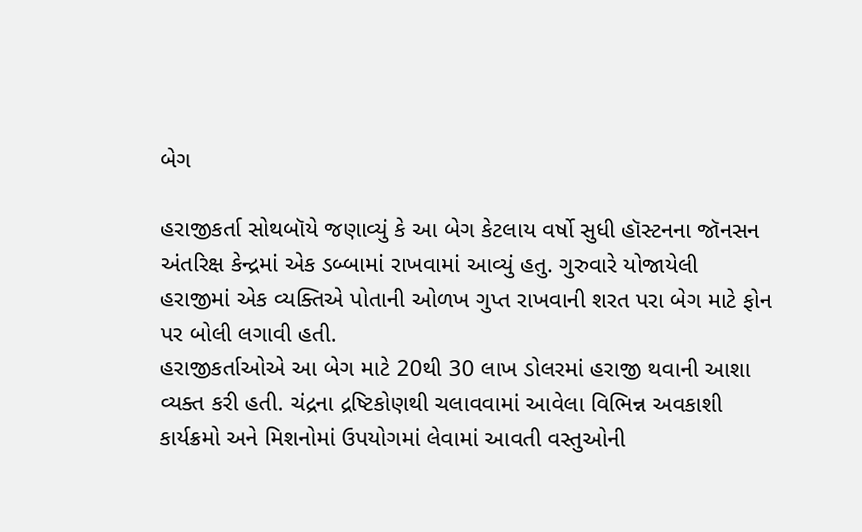બેગ

હરાજીકર્તા સોથબૉયે જણાવ્યું કે આ બેગ કેટલાય વર્ષો સુધી હૉસ્ટનના જૉનસન અંતરિક્ષ કેન્દ્રમાં એક ડબ્બામાં રાખવામાં આવ્યું હતુ. ગુરુવારે યોજાયેલી હરાજીમાં એક વ્યક્તિએ પોતાની ઓળખ ગુપ્ત રાખવાની શરત પરા બેગ માટે ફોન પર બોલી લગાવી હતી.
હરાજીકર્તાઓએ આ બેગ માટે 20થી 30 લાખ ડોલરમાં હરાજી થવાની આશા વ્યક્ત કરી હતી. ચંદ્રના દ્રષ્ટિકોણથી ચલાવવામાં આવેલા વિભિન્ન અવકાશી કાર્યક્રમો અને મિશનોમાં ઉપયોગમાં લેવામાં આવતી વસ્તુઓની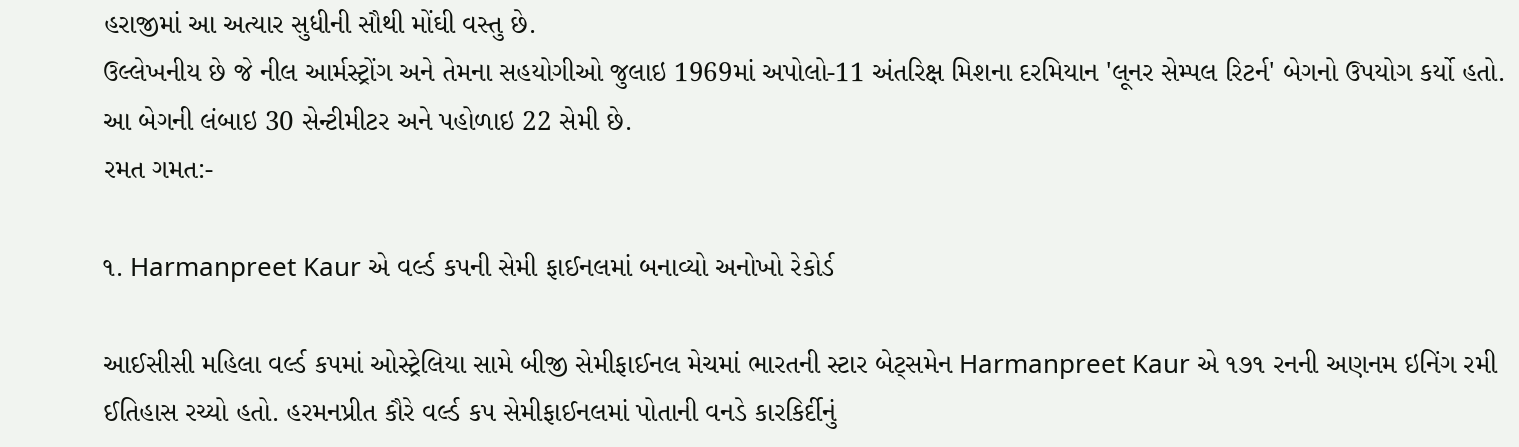હરાજીમાં આ અત્યાર સુધીની સૌથી મોંઘી વસ્તુ છે.
ઉલ્લેખનીય છે જે નીલ આર્મસ્ટ્રોંગ અને તેમના સહયોગીઓ જુલાઇ 1969માં અપોલો-11 અંતરિક્ષ મિશના દરમિયાન 'લૂનર સેમ્પલ રિટર્ન' બેગનો ઉપયોગ કર્યો હતો. આ બેગની લંબાઇ 30 સેન્ટીમીટર અને પહોળાઇ 22 સેમી છે.
રમત ગમત:-

૧. Harmanpreet Kaur એ વર્લ્ડ કપની સેમી ફાઈનલમાં બનાવ્યો અનોખો રેકોર્ડ

આઈસીસી મહિલા વર્લ્ડ કપમાં ઓસ્ટ્રેલિયા સામે બીજી સેમીફાઈનલ મેચમાં ભારતની સ્ટાર બેટ્સમેન Harmanpreet Kaur એ ૧૭૧ રનની અણનમ ઇનિંગ રમી ઈતિહાસ રચ્યો હતો. હરમનપ્રીત કૌરે વર્લ્ડ કપ સેમીફાઈનલમાં પોતાની વનડે કારકિર્દીનું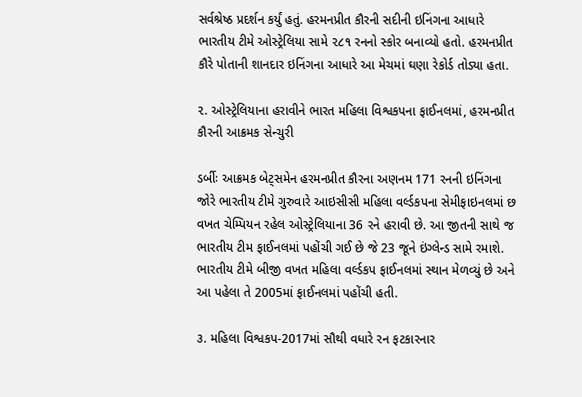સર્વશ્રેષ્ઠ પ્રદર્શન કર્યું હતું. હરમનપ્રીત કૌરની સદીની ઇનિંગના આધારે ભારતીય ટીમે ઓસ્ટ્રેલિયા સામે ૨૮૧ રનનો સ્કોર બનાવ્યો હતો. હરમનપ્રીત કૌરે પોતાની શાનદાર ઇનિંગના આધારે આ મેચમાં ઘણા રેકોર્ડ તોડ્યા હતા.

૨. ઓસ્ટ્રેલિયાના હરાવીને ભારત મહિલા વિશ્વકપના ફાઈનલમાં, હરમનપ્રીત કૌરની આક્રમક સેન્ચુરી

ડર્બીઃ આક્રમક બેટ્સમેન હરમનપ્રીત કૌરના અણનમ 171 રનની ઇનિંગના જોરે ભારતીય ટીમે ગુરુવારે આઇસીસી મહિલા વર્લ્ડકપના સેમીફાઇનલમાં છ વખત ચેમ્પિયન રહેલ ઓસ્ટ્રેલિયાના 36 રને હરાવી છે. આ જીતની સાથે જ ભારતીય ટીમ ફાઈનલમાં પહોંચી ગઈ છે જે 23 જૂને ઇંગ્લેન્ડ સામે રમાશે. ભારતીય ટીમે બીજી વખત મહિલા વર્લ્ડકપ ફાઈનલમાં સ્થાન મેળવ્યું છે અને આ પહેલા તે 2005માં ફાઈનલમાં પહોંચી હતી.

૩. મહિલા વિશ્વકપ-2017માં સૌથી વધારે રન ફટકારનાર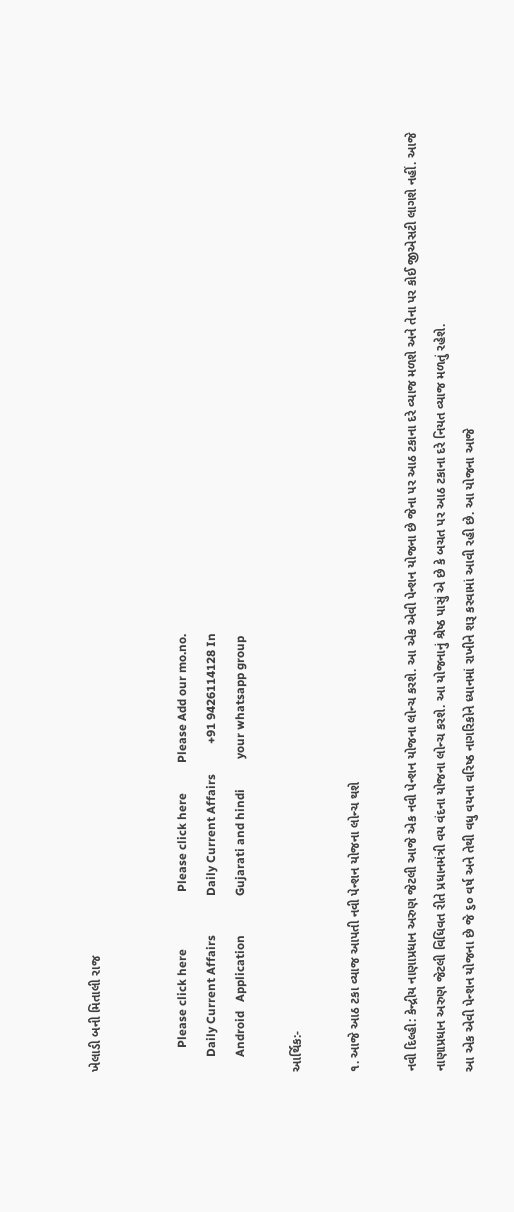ખેલાડી બની મિતાલી રાજ


        Please click here                   Please click here          Please Add our mo.no.
     Daily Current Affairs             Daily Current Affairs          +91 9426114128 In
     Android   Application             Gujarati and hindi          your whatsapp group

આર્થિક:-

૧. આજે આઠ ટકા વ્યાજ આપતી નવી પેન્શન યોજના લોન્ચ થશે

નવી દિલ્હી: કેન્દ્રીય નાણાપ્રધાન અરુણ જેટલી આજે એક નવી પેન્શન યોજના લોન્ચ કરશે. આ એક એવી પેન્શન યોજના છે જેના પર આઠ ટકાના દરે વ્યાજ મળશે અને તેના પર કોઈ જીએસટી લાગશે નહીં. આજે નાણાપ્રધાન અરુણ જેટલી વિધિવત રીતે પ્રધાનમંત્રી વય વંદના યોજના લોન્ચ કરશે. આ યોજનાનું શ્રેષ્ઠ પાસું એ છે કે બચત પર આઠ ટકાના દરે નિયત વ્યાજ મળતું રહેશે.
આ એક એવી પેન્શન યોજના છે જે ૬૦ વર્ષ અને તેથી વધુ વયના વરિષ્ઠ નાગરિકોને ધ્યાનમાં રાખીને શરૂ કરવામાં આવી રહી છે. આ યોજના આજે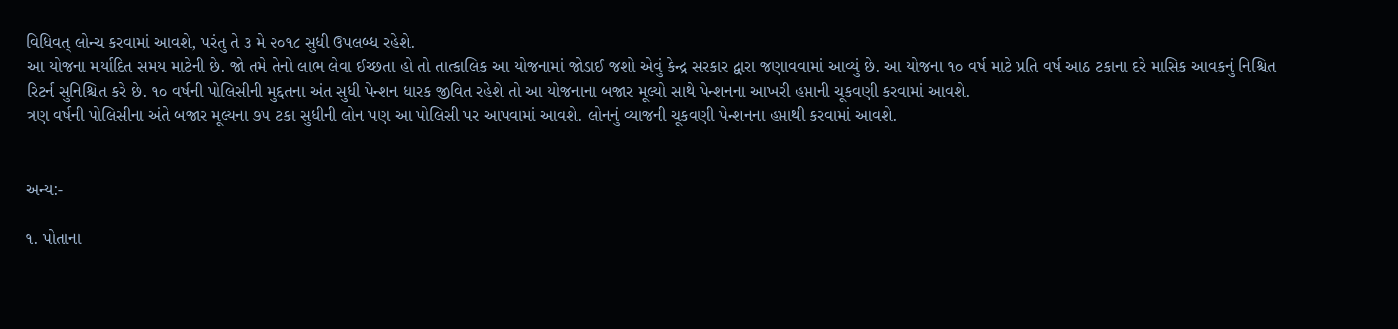વિધિવત્ લોન્ચ કરવામાં આવશે, પરંતુ તે ૩ મે ૨૦૧૮ સુધી ઉપલબ્ધ રહેશે.
આ યોજના મર્યાદિત સમય માટેની છે. જો તમે તેનો લાભ લેવા ઈચ્છતા હો તો તાત્કાલિક આ યોજનામાં જોડાઈ જશો એવું કેન્દ્ર સરકાર દ્વારા જણાવવામાં આવ્યું છે. આ યોજના ૧૦ વર્ષ માટે પ્રતિ વર્ષ આઠ ટકાના દરે માસિક આવકનું નિશ્ચિત રિટર્ન સુનિશ્ચિત કરે છે. ૧૦ વર્ષની પોલિસીની મુદ્દતના અંત સુધી પેન્શન ધારક જીવિત રહેશે તો આ યોજનાના બજાર મૂલ્યો સાથે પેન્શનના આખરી હપ્તાની ચૂકવણી કરવામાં આવશે.
ત્રણ વર્ષની પોલિસીના અંતે બજાર મૂલ્યના ૭૫ ટકા સુધીની લોન પણ આ પોલિસી પર આપવામાં આવશે. લોનનું વ્યાજની ચૂકવણી પેન્શનના હપ્તાથી કરવામાં આવશે.


અન્ય:-

૧. પોતાના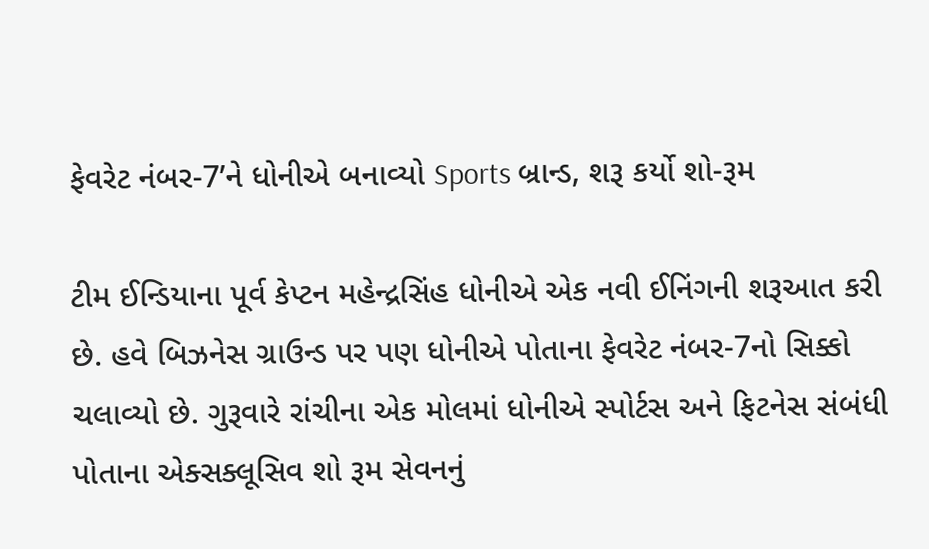ફેવરેટ નંબર-7’ને ધોનીએ બનાવ્યો Sports બ્રાન્ડ, શરૂ કર્યો શો-રૂમ

ટીમ ઈન્ડિયાના પૂર્વ કેપ્ટન મહેન્દ્રસિંહ ધોનીએ એક નવી ઈનિંગની શરૂઆત કરી છે. હવે બિઝનેસ ગ્રાઉન્ડ પર પણ ધોનીએ પોતાના ફેવરેટ નંબર-7નો સિક્કો ચલાવ્યો છે. ગુરૂવારે રાંચીના એક મોલમાં ધોનીએ સ્પોર્ટસ અને ફિટનેસ સંબંધી પોતાના એક્સક્લૂસિવ શો રૂમ સેવનનું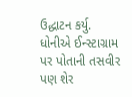ઉદ્ધાટન કર્યુ. ધોનીએ ઈન્સ્ટાગ્રામ પર પોતાની તસવીર પણ શેર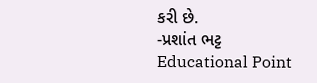કરી છે.
-પ્રશાંત ભટ્ટ
Educational Point